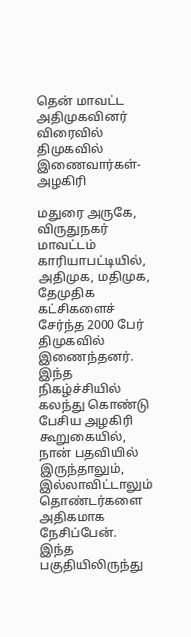தென் மாவட்ட அதிமுகவினர் விரைவில் திமுகவில் இணைவார்கள்- அழகிரி

மதுரை அருகே, விருதுநகர் மாவட்டம் காரியாபட்டியில், அதிமுக, மதிமுக, தேமுதிக கட்சிகளைச் சேர்ந்த 2000 பேர் திமுகவில் இணைந்தனர்.
இந்த நிகழ்ச்சியில் கலந்து கொண்டு பேசிய அழகிரி கூறுகையில்,
நான் பதவியில் இருந்தாலும், இல்லாவிட்டாலும் தொண்டர்களை அதிகமாக நேசிப்பேன். இந்த பகுதியிலிருந்து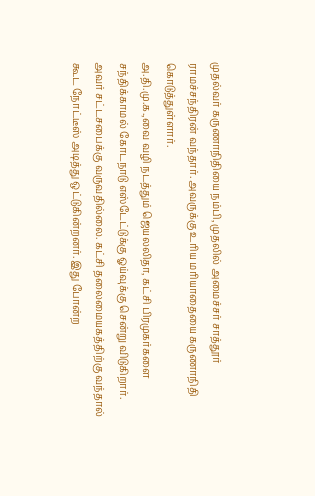முதல்வர் கருணாநிதியை நம்பி, முதலில் அமைச்சர் சாத்தூர் ராமச்சந்திரன் வந்தார். அவருக்கு உரிய மரியாதையை கருணாநிதி கொடுத்துள்ளார்.
அ.தி.மு.க.,வை வழி நடத்தும் ஜெயலலிதா, கட்சி பிரமுகர்களை சந்திக்காமல் கோடநாடு எஸ்டேட்டுக்கு ஓய்வுக்கு சென்று விடுகிறார். அவர் சட்டசபைக்கு வருவதில்லை. கட்சி தலைமையகத்திற்கு வந்தால் கூட நோட்டீஸ் அடித்து ஒட்டுகின்றனர். இது போன்ற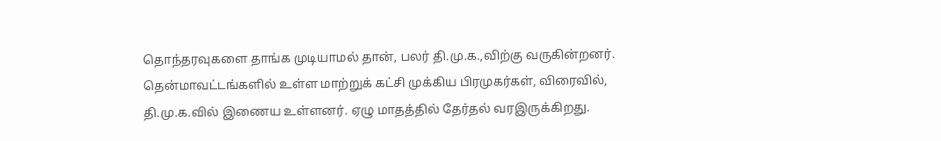தொந்தரவுகளை தாங்க முடியாமல் தான், பலர் தி.மு.க.,விற்கு வருகின்றனர்.
தென்மாவட்டங்களில் உள்ள மாற்றுக் கட்சி முக்கிய பிரமுகர்கள், விரைவில், தி.மு.க.வில் இணைய உள்ளனர். ஏழு மாதத்தில் தேர்தல் வரஇருக்கிறது.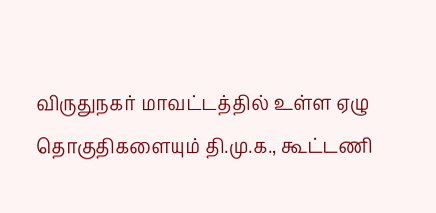விருதுநகர் மாவட்டத்தில் உள்ள ஏழு தொகுதிகளையும் தி.மு.க., கூட்டணி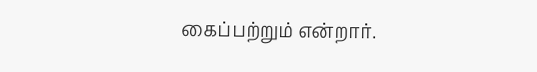கைப்பற்றும் என்றார்.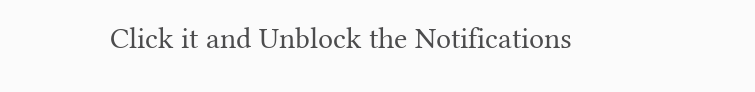Click it and Unblock the Notifications